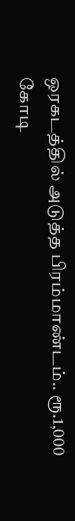ஒரகடத்தில் அடுத்த பிரம்மாண்டம்.. ரூ.1,000 கோடி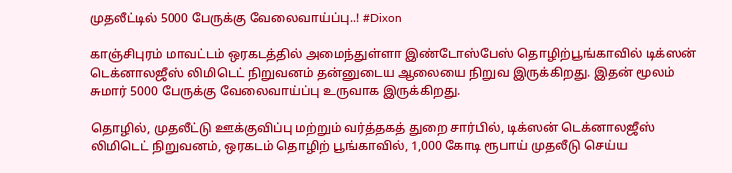முதலீட்டில் 5000 பேருக்கு வேலைவாய்ப்பு..! #Dixon

காஞ்சிபுரம் மாவட்டம் ஒரகடத்தில் அமைந்துள்ளா இண்டோஸ்பேஸ் தொழிற்பூங்காவில் டிக்ஸன் டெக்னாலஜீஸ் லிமிடெட் நிறுவனம் தன்னுடைய ஆலையை நிறுவ இருக்கிறது. இதன் மூலம் சுமார் 5000 பேருக்கு வேலைவாய்ப்பு உருவாக இருக்கிறது.

தொழில், முதலீட்டு ஊக்குவிப்பு மற்றும் வர்த்தகத் துறை சார்பில், டிக்ஸன் டெக்னாலஜீஸ் லிமிடெட் நிறுவனம், ஒரகடம் தொழிற் பூங்காவில், 1,000 கோடி ரூபாய் முதலீடு செய்ய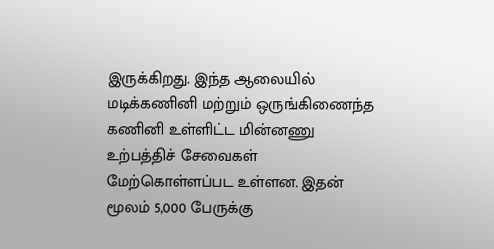இருக்கிறது. இந்த ஆலையில் மடிக்கணினி மற்றும் ஒருங்கிணைந்த கணினி உள்ளிட்ட மின்னணு உற்பத்திச் சேவைகள் மேற்கொள்ளப்பட உள்ளன. இதன் மூலம் 5,000 பேருக்கு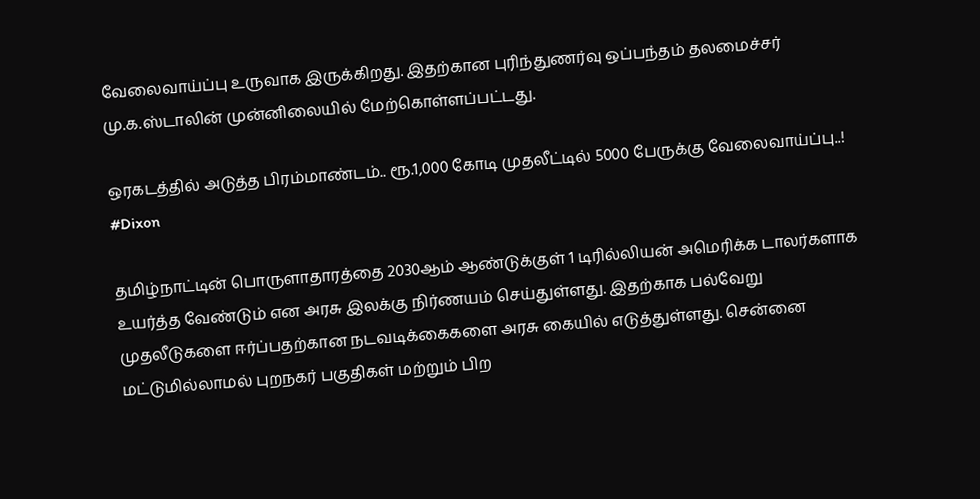வேலைவாய்ப்பு உருவாக இருக்கிறது. இதற்கான புரிந்துணர்வு ஒப்பந்தம் தலமைச்சர் மு.க.ஸ்டாலின் முன்னிலையில் மேற்கொள்ளப்பட்டது.

ஒரகடத்தில் அடுத்த பிரம்மாண்டம்.. ரூ.1,000 கோடி முதலீட்டில் 5000 பேருக்கு வேலைவாய்ப்பு..! #Dixon

தமிழ்நாட்டின் பொருளாதாரத்தை 2030ஆம் ஆண்டுக்குள் 1 டிரில்லியன் அமெரிக்க டாலர்களாக உயர்த்த வேண்டும் என அரசு இலக்கு நிர்ணயம் செய்துள்ளது. இதற்காக பல்வேறு முதலீடுகளை ஈர்ப்பதற்கான நடவடிக்கைகளை அரசு கையில் எடுத்துள்ளது. சென்னை மட்டுமில்லாமல் புறநகர் பகுதிகள் மற்றும் பிற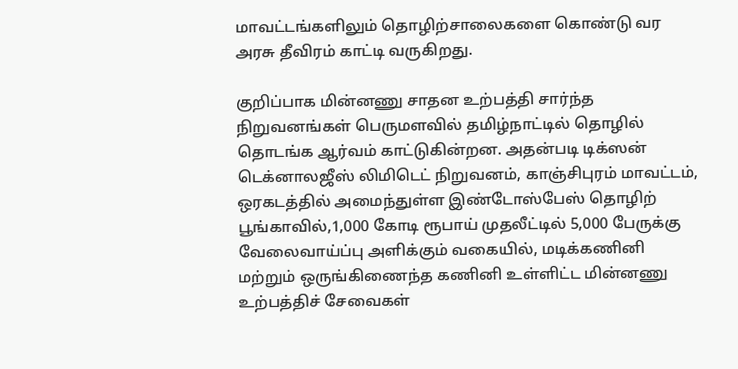மாவட்டங்களிலும் தொழிற்சாலைகளை கொண்டு வர அரசு தீவிரம் காட்டி வருகிறது.

குறிப்பாக மின்னணு சாதன உற்பத்தி சார்ந்த நிறுவனங்கள் பெருமளவில் தமிழ்நாட்டில் தொழில் தொடங்க ஆர்வம் காட்டுகின்றன. அதன்படி டிக்ஸன் டெக்னாலஜீஸ் லிமிடெட் நிறுவனம், காஞ்சிபுரம் மாவட்டம், ஒரகடத்தில் அமைந்துள்ள இண்டோஸ்பேஸ் தொழிற் பூங்காவில்,1,000 கோடி ரூபாய் முதலீட்டில் 5,000 பேருக்கு வேலைவாய்ப்பு அளிக்கும் வகையில், மடிக்கணினி மற்றும் ஒருங்கிணைந்த கணினி உள்ளிட்ட மின்னணு உற்பத்திச் சேவைகள்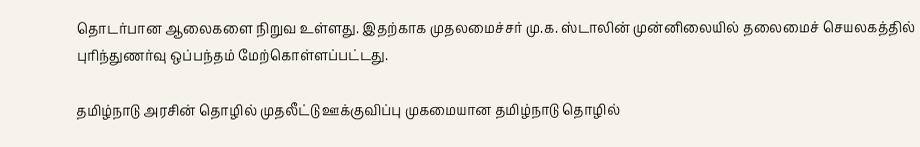தொடர்பான ஆலைகளை நிறுவ உள்ளது. இதற்காக முதலமைச்சர் மு.க. ஸ்டாலின் முன்னிலையில் தலைமைச் செயலகத்தில் புரிந்துணர்வு ஒப்பந்தம் மேற்கொள்ளப்பட்டது.

தமிழ்நாடு அரசின் தொழில் முதலீட்டு ஊக்குவிப்பு முகமையான தமிழ்நாடு தொழில்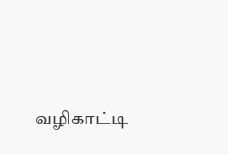வழிகாட்டி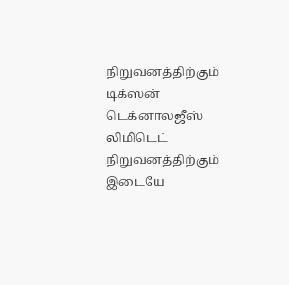நிறுவனத்திற்கும் டிக்ஸன் டெக்னாலஜீஸ் லிமிடெட் நிறுவனத்திற்கும் இடையே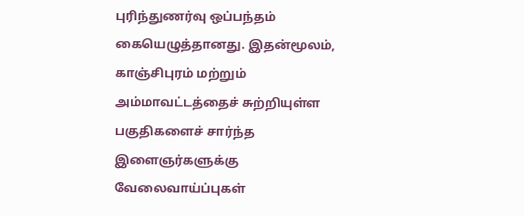புரிந்துணர்வு ஒப்பந்தம் கையெழுத்தானது. இதன்மூலம், காஞ்சிபுரம் மற்றும் அம்மாவட்டத்தைச் சுற்றியுள்ள பகுதிகளைச் சார்ந்த இளைஞர்களுக்கு வேலைவாய்ப்புகள்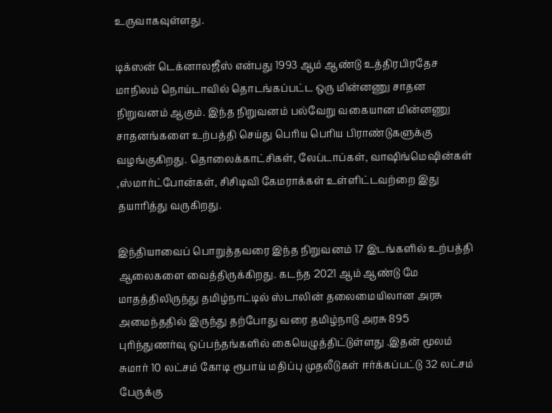உருவாகவுள்ளது.

டிக்ஸன் டெக்னாலஜீஸ் என்பது 1993 ஆம் ஆண்டு உத்திரபிரதேச மாநிலம் நொய்டாவில் தொடங்கப்பட்ட ஒரு மின்னணு சாதன நிறுவனம் ஆகும். இந்த நிறுவனம் பல்வேறு வகையான மின்னணு சாதனங்களை உற்பத்தி செய்து பெரிய பெரிய பிராண்டுகளுக்கு வழங்குகிறது. தொலைக்காட்சிகள், லேப்டாப்கள், வாஷிங்மெஷின்கள் ,ஸ்மார்ட்போன்கள், சிசிடிவி கேமராக்கள் உள்ளிட்டவற்றை இது தயாரித்து வருகிறது.

இந்தியாவைப் பொறுத்தவரை இந்த நிறுவனம் 17 இடங்களில் உற்பத்தி ஆலைகளை வைத்திருக்கிறது. கடந்த 2021 ஆம் ஆண்டு மே மாதத்திலிருந்து தமிழ்நாட்டில் ஸ்டாலின் தலைமையிலான அரசு அமைந்ததில் இருந்து தற்போது வரை தமிழ்நாடு அரசு 895 புரிந்துணர்வு ஒப்பந்தங்களில் கையெழுத்திட்டுள்ளது .இதன் மூலம் சுமார் 10 லட்சம் கோடி ரூபாய் மதிப்பு முதலீடுகள் ஈர்க்கப்பட்டு 32 லட்சம் பேருக்கு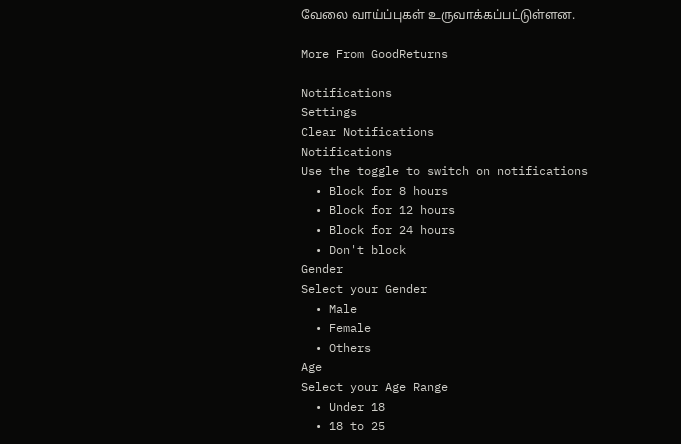வேலை வாய்ப்புகள் உருவாக்கப்பட்டுள்ளன.

More From GoodReturns

Notifications
Settings
Clear Notifications
Notifications
Use the toggle to switch on notifications
  • Block for 8 hours
  • Block for 12 hours
  • Block for 24 hours
  • Don't block
Gender
Select your Gender
  • Male
  • Female
  • Others
Age
Select your Age Range
  • Under 18
  • 18 to 25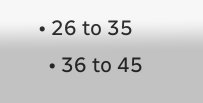• 26 to 35
  • 36 to 45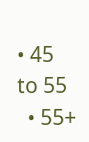• 45 to 55
  • 55+